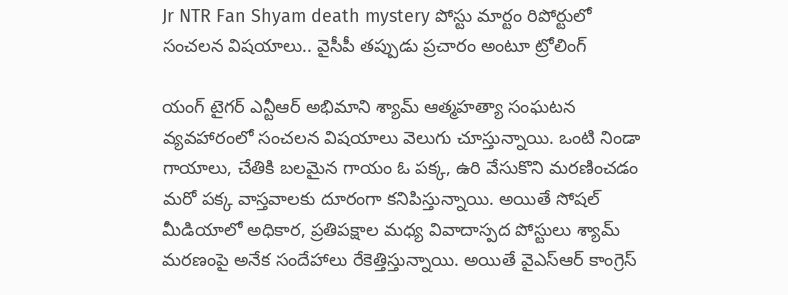Jr NTR Fan Shyam death mystery పోస్టు మార్టం రిపోర్టులో సంచలన విషయాలు.. వైసీపీ తప్పుడు ప్రచారం అంటూ ట్రోలింగ్

యంగ్ టైగర్ ఎన్టీఆర్ అభిమాని శ్యామ్ ఆత్మహత్యా సంఘటన వ్యవహారంలో సంచలన విషయాలు వెలుగు చూస్తున్నాయి. ఒంటి నిండా గాయాలు, చేతికి బలమైన గాయం ఓ పక్క, ఉరి వేసుకొని మరణించడం మరో పక్క వాస్తవాలకు దూరంగా కనిపిస్తున్నాయి. అయితే సోషల్ మీడియాలో అధికార, ప్రతిపక్షాల మధ్య వివాదాస్పద పోస్టులు శ్యామ్ మరణంపై అనేక సందేహాలు రేకెత్తిస్తున్నాయి. అయితే వైఎస్ఆర్ కాంగ్రెస్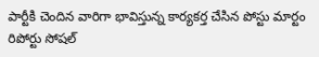పార్టీకి చెందిన వారిగా భావిస్తున్న కార్యకర్త చేసిన పోస్టు మార్టం రిపోర్టు సోషల్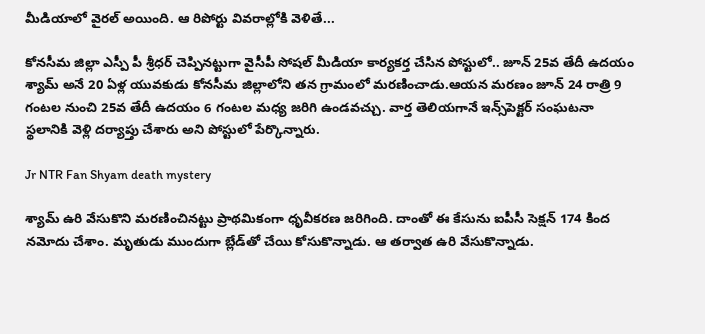మీడియాలో వైరల్ అయింది. ఆ రిపోర్టు వివరాల్లోకి వెళితే...

కోనసీమ జిల్లా ఎస్పీ పీ శ్రీధర్ చెప్పినట్టుగా వైసీపీ సోషల్ మీడియా కార్యకర్త చేసిన పోస్టులో.. జూన్ 25వ తేదీ ఉదయం శ్యామ్ అనే 20 ఏళ్ల యువకుడు కోనసీమ జిల్లాలోని తన గ్రామంలో మరణించాడు.ఆయన మరణం జూన్ 24 రాత్రి 9 గంటల నుంచి 25వ తేదీ ఉదయం 6 గంటల మధ్య జరిగి ఉండవచ్చు. వార్త తెలియగానే ఇన్స్‌పెక్టర్ సంఘటనా స్థలానికి వెళ్లి దర్యాప్తు చేశారు అని పోస్టులో పేర్కొన్నారు.

Jr NTR Fan Shyam death mystery

శ్యామ్ ఉరి వేసుకొని మరణించినట్టు ప్రాథమికంగా ధృవీకరణ జరిగింది. దాంతో ఈ కేసును ఐపీసీ సెక్షన్ 174 కింద నమోదు చేశాం. మృతుడు ముందుగా బ్లేడ్‌తో చేయి కోసుకొన్నాడు. ఆ తర్వాత ఉరి వేసుకొన్నాడు.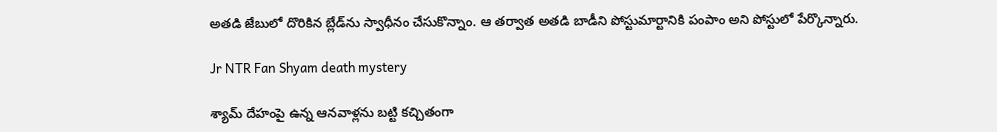అతడి జేబులో దొరికిన బ్లేడ్‌ను స్వాధీనం చేసుకొన్నాం. ఆ తర్వాత అతడి బాడీని పోస్టుమార్టానికి పంపాం అని పోస్టులో పేర్కొన్నారు.

Jr NTR Fan Shyam death mystery

శ్యామ్ దేహంపై ఉన్న ఆనవాళ్లను బట్టి కచ్చితంగా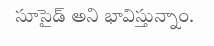సూసైడ్ అని భావిస్తున్నాం.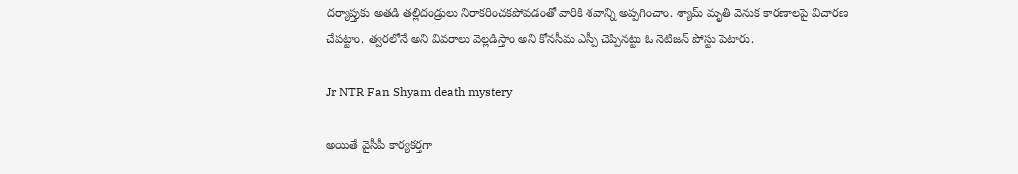దర్యాప్తుకు అతడి తల్లిదండ్రులు నిరాకరించకపోవడంతో వారికి శవాన్ని అప్పగించాం. శ్యామ్ మృతి వెనుక కారణాలపై విచారణ చేపట్టాం. త్వరలోనే అని వివరాలు వెల్లడిస్తాం అని కోనసీమ ఎస్పీ చెప్పినట్టు ఓ నెటిజన్ పోస్టు పెటారు.

Jr NTR Fan Shyam death mystery

అయితే వైసీపీ కార్యకర్తగా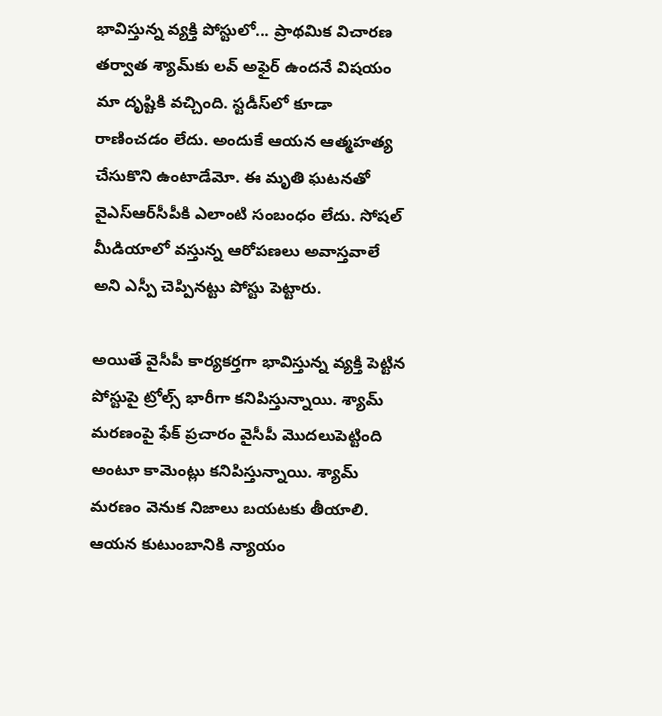భావిస్తున్న వ్యక్తి పోస్టులో... ప్రాథమిక విచారణ తర్వాత శ్యామ్‌కు లవ్ అఫైర్ ఉందనే విషయం మా దృష్టికి వచ్చింది. స్టడీస్‌లో కూడా రాణించడం లేదు. అందుకే ఆయన ఆత్మహత్య చేసుకొని ఉంటాడేమో. ఈ మృతి ఘటనతో వైఎస్ఆర్‌సీపీకి ఎలాంటి సంబంధం లేదు. సోషల్ మీడియాలో వస్తున్న ఆరోపణలు అవాస్తవాలే అని ఎస్పీ చెప్పినట్టు పోస్టు పెట్టారు.

అయితే వైసీపీ కార్యకర్తగా భావిస్తున్న వ్యక్తి పెట్టిన పోస్టుపై ట్రోల్స్ భారీగా కనిపిస్తున్నాయి. శ్యామ్ మరణంపై ఫేక్ ప్రచారం వైసీపీ మొదలుపెట్టింది అంటూ కామెంట్లు కనిపిస్తున్నాయి. శ్యామ్ మరణం వెనుక నిజాలు బయటకు తీయాలి. ఆయన కుటుంబానికి న్యాయం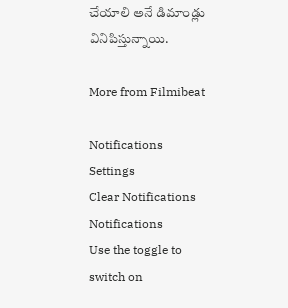చేయాలి అనే డిమాండ్లు వినిపిస్తున్నాయి.

More from Filmibeat

Notifications
Settings
Clear Notifications
Notifications
Use the toggle to switch on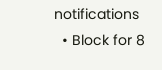notifications
  • Block for 8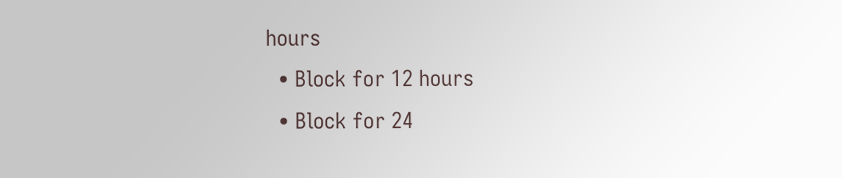hours
  • Block for 12 hours
  • Block for 24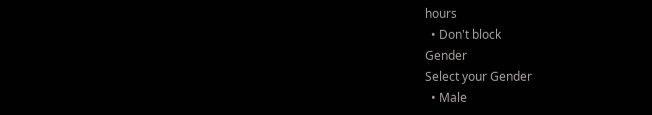hours
  • Don't block
Gender
Select your Gender
  • Male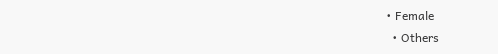• Female
  • Others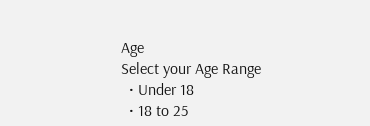Age
Select your Age Range
  • Under 18
  • 18 to 25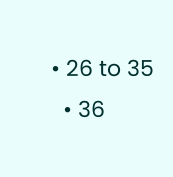• 26 to 35
  • 36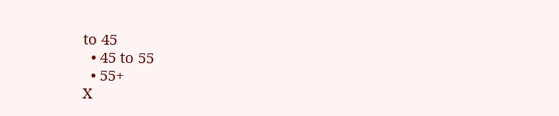to 45
  • 45 to 55
  • 55+
X